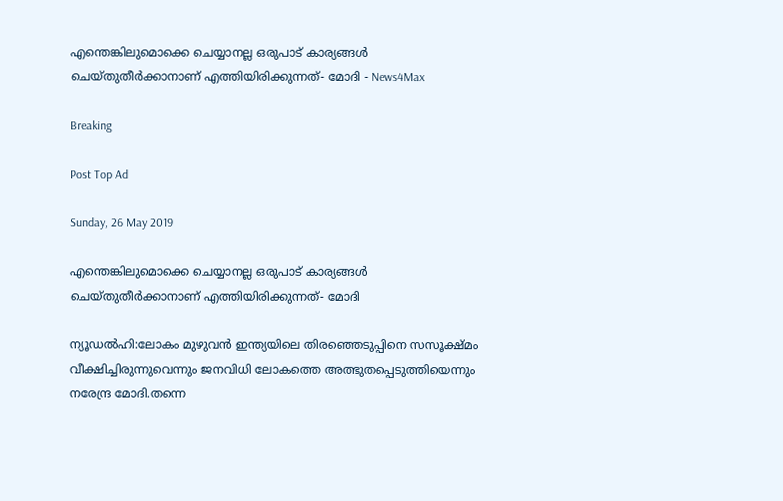എന്തെങ്കിലുമൊക്കെ ചെയ്യാനല്ല ഒരുപാട് കാര്യങ്ങള്‍ ചെയ്തുതീര്‍ക്കാനാണ് എത്തിയിരിക്കുന്നത്- മോദി - News4Max

Breaking

Post Top Ad

Sunday, 26 May 2019

എന്തെങ്കിലുമൊക്കെ ചെയ്യാനല്ല ഒരുപാട് കാര്യങ്ങള്‍ ചെയ്തുതീര്‍ക്കാനാണ് എത്തിയിരിക്കുന്നത്- മോദി

ന്യൂഡൽഹി:ലോകം മുഴുവൻ ഇന്ത്യയിലെ തിരഞ്ഞെടുപ്പിനെ സസൂക്ഷ്മം വീക്ഷിച്ചിരുന്നുവെന്നും ജനവിധി ലോകത്തെ അത്ഭുതപ്പെടുത്തിയെന്നും നരേന്ദ്ര മോദി.തന്നെ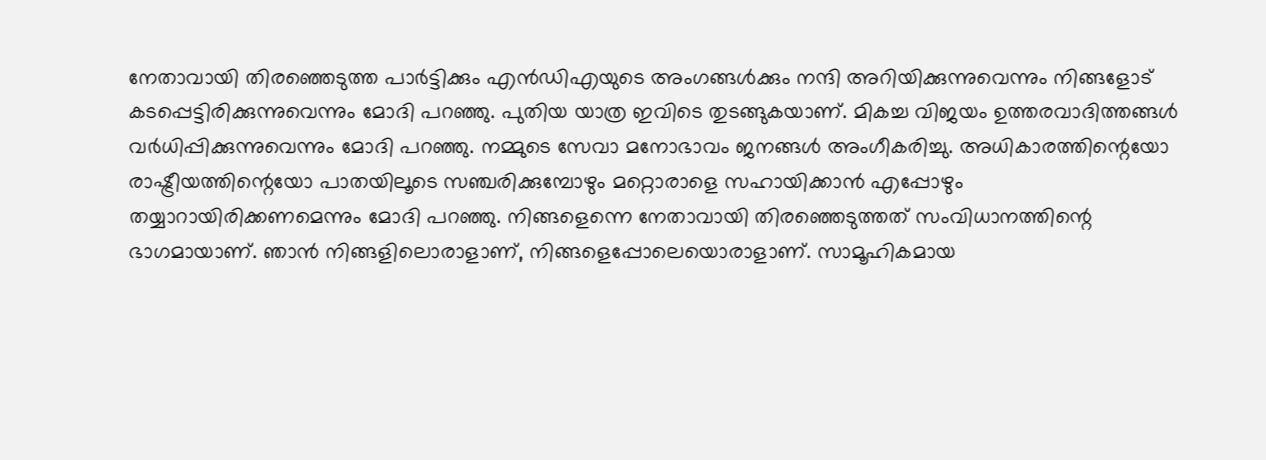നേതാവായി തിരഞ്ഞെടുത്ത പാർട്ടിക്കും എൻഡിഎയുടെ അംഗങ്ങൾക്കും നന്ദി അറിയിക്കുന്നുവെന്നും നിങ്ങളോട് കടപ്പെട്ടിരിക്കുന്നുവെന്നും മോദി പറഞ്ഞു. പുതിയ യാത്ര ഇവിടെ തുടങ്ങുകയാണ്. മികച്ച വിജയം ഉത്തരവാദിത്തങ്ങൾ വർധിപ്പിക്കുന്നുവെന്നും മോദി പറഞ്ഞു. നമ്മുടെ സേവാ മനോഭാവം ജനങ്ങൾ അംഗീകരിച്ചു. അധികാരത്തിന്റെയോ രാഷ്ട്രീയത്തിന്റെയോ പാതയിലൂടെ സഞ്ചരിക്കുമ്പോഴും മറ്റൊരാളെ സഹായിക്കാൻ എപ്പോഴും തയ്യാറായിരിക്കണമെന്നും മോദി പറഞ്ഞു. നിങ്ങളെന്നെ നേതാവായി തിരഞ്ഞെടുത്തത് സംവിധാനത്തിന്റെ ഭാഗമായാണ്. ഞാൻ നിങ്ങളിലൊരാളാണ്, നിങ്ങളെപ്പോലെയൊരാളാണ്. സാമൂഹികമായ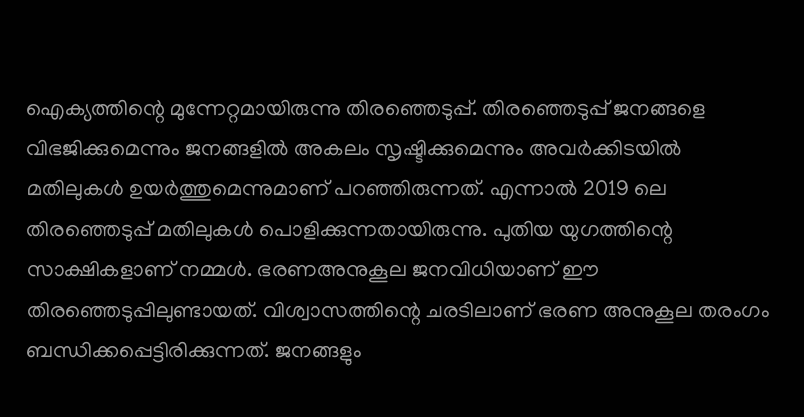ഐക്യത്തിന്റെ മുന്നേറ്റമായിരുന്നു തിരഞ്ഞെടുപ്പ്. തിരഞ്ഞെടുപ്പ് ജനങ്ങളെ വിഭജിക്കുമെന്നും ജനങ്ങളിൽ അകലം സൃഷ്ടിക്കുമെന്നും അവർക്കിടയിൽ മതിലുകൾ ഉയർത്തുമെന്നുമാണ് പറഞ്ഞിരുന്നത്. എന്നാൽ 2019 ലെ തിരഞ്ഞെടുപ്പ് മതിലുകൾ പൊളിക്കുന്നതായിരുന്നു. പുതിയ യുഗത്തിന്റെ സാക്ഷികളാണ് നമ്മൾ. ഭരണഅനുകൂല ജനവിധിയാണ് ഈ തിരഞ്ഞെടുപ്പിലുണ്ടായത്. വിശ്വാസത്തിന്റെ ചരടിലാണ് ഭരണ അനുകൂല തരംഗം ബന്ധിക്കപ്പെട്ടിരിക്കുന്നത്. ജനങ്ങളും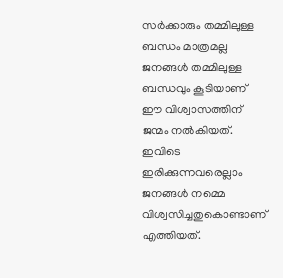സർക്കാരും തമ്മിലുള്ള ബന്ധം മാത്രമല്ല ജനങ്ങൾ തമ്മിലുള്ള ബന്ധവും കൂടിയാണ് ഈ വിശ്വാസത്തിന് ജന്മം നൽകിയത്. ഇവിടെ ഇരിക്കുന്നവരെല്ലാം ജനങ്ങൾ നമ്മെ വിശ്വസിച്ചതുകൊണ്ടാണ് എത്തിയത്.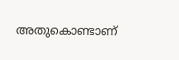അതുകൊണ്ടാണ്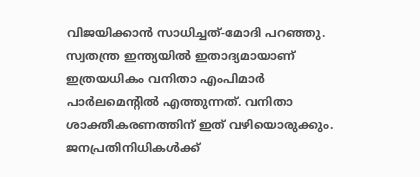വിജയിക്കാൻ സാധിച്ചത്-മോദി പറഞ്ഞു. സ്വതന്ത്ര ഇന്ത്യയിൽ ഇതാദ്യമായാണ് ഇത്രയധികം വനിതാ എംപിമാർ പാർലമെന്റിൽ എത്തുന്നത്. വനിതാ ശാക്തീകരണത്തിന് ഇത് വഴിയൊരുക്കും. ജനപ്രതിനിധികൾക്ക്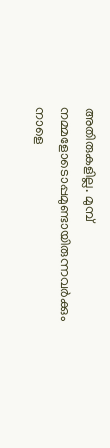അതിരുകളില്ല. മുമ്പ് നമ്മളോടൊപ്പമുണ്ടായിരുന്നവർക്കും നാളെ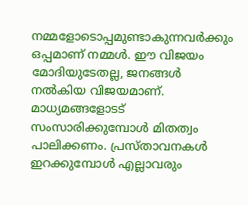നമ്മളോടൊപ്പമുണ്ടാകുന്നവർക്കും ഒപ്പമാണ് നമ്മൾ. ഈ വിജയം മോദിയുടേതല്ല, ജനങ്ങൾ നൽകിയ വിജയമാണ്. മാധ്യമങ്ങളോടട് സംസാരിക്കുമ്പോൾ മിതത്വം പാലിക്കണം. പ്രസ്താവനകൾ ഇറക്കുമ്പോൾ എല്ലാവരും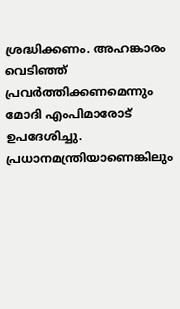ശ്രദ്ധിക്കണം. അഹങ്കാരം വെടിഞ്ഞ് പ്രവർത്തിക്കണമെന്നും മോദി എംപിമാരോട് ഉപദേശിച്ചു. പ്രധാനമന്ത്രിയാണെങ്കിലും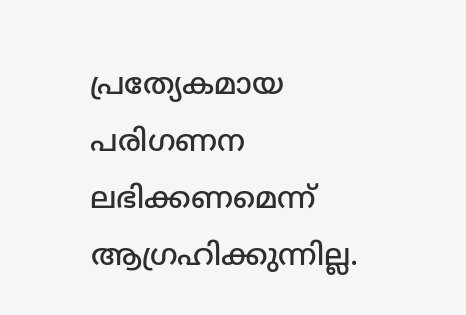പ്രത്യേകമായ പരിഗണന ലഭിക്കണമെന്ന് ആഗ്രഹിക്കുന്നില്ല.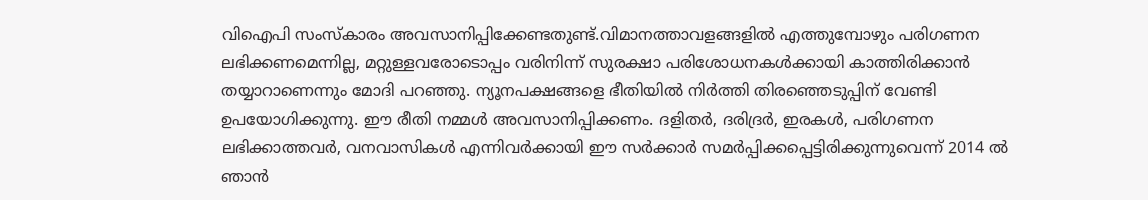വിഐപി സംസ്കാരം അവസാനിപ്പിക്കേണ്ടതുണ്ട്.വിമാനത്താവളങ്ങളിൽ എത്തുമ്പോഴും പരിഗണന ലഭിക്കണമെന്നില്ല, മറ്റുള്ളവരോടൊപ്പം വരിനിന്ന് സുരക്ഷാ പരിശോധനകൾക്കായി കാത്തിരിക്കാൻ തയ്യാറാണെന്നും മോദി പറഞ്ഞു. ന്യൂനപക്ഷങ്ങളെ ഭീതിയിൽ നിർത്തി തിരഞ്ഞെടുപ്പിന് വേണ്ടി ഉപയോഗിക്കുന്നു. ഈ രീതി നമ്മൾ അവസാനിപ്പിക്കണം. ദളിതർ, ദരിദ്രർ, ഇരകൾ, പരിഗണന ലഭിക്കാത്തവർ, വനവാസികൾ എന്നിവർക്കായി ഈ സർക്കാർ സമർപ്പിക്കപ്പെട്ടിരിക്കുന്നുവെന്ന് 2014 ൽ ഞാൻ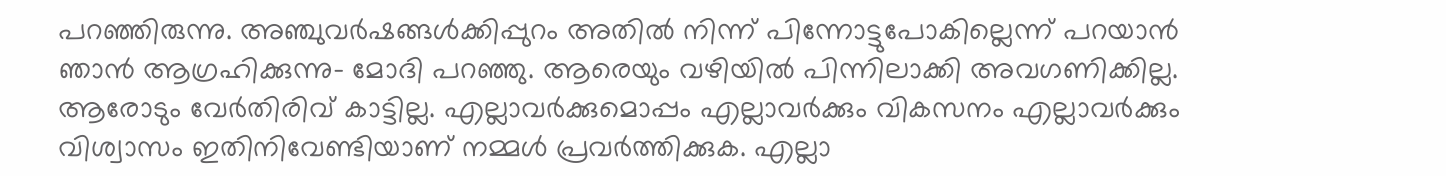പറഞ്ഞിരുന്നു. അഞ്ചുവർഷങ്ങൾക്കിപ്പുറം അതിൽ നിന്ന് പിന്നോട്ടുപോകില്ലെന്ന് പറയാൻ ഞാൻ ആഗ്രഹിക്കുന്നു- മോദി പറഞ്ഞു. ആരെയും വഴിയിൽ പിന്നിലാക്കി അവഗണിക്കില്ല. ആരോടും വേർതിരിവ് കാട്ടില്ല. എല്ലാവർക്കുമൊപ്പം എല്ലാവർക്കും വികസനം എല്ലാവർക്കും വിശ്വാസം ഇതിനിവേണ്ടിയാണ് നമ്മൾ പ്രവർത്തിക്കുക. എല്ലാ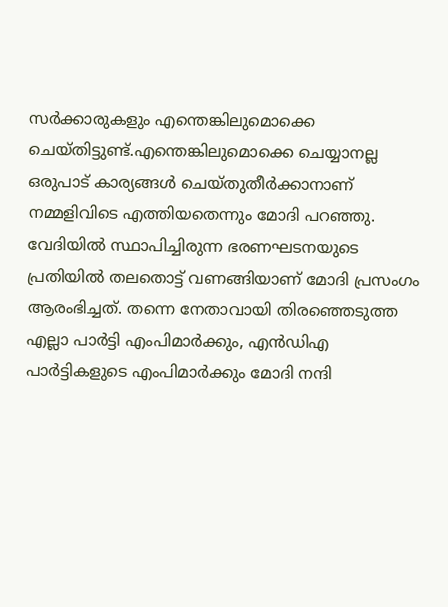സർക്കാരുകളും എന്തെങ്കിലുമൊക്കെ ചെയ്തിട്ടുണ്ട്.എന്തെങ്കിലുമൊക്കെ ചെയ്യാനല്ല ഒരുപാട് കാര്യങ്ങൾ ചെയ്തുതീർക്കാനാണ് നമ്മളിവിടെ എത്തിയതെന്നും മോദി പറഞ്ഞു. വേദിയിൽ സ്ഥാപിച്ചിരുന്ന ഭരണഘടനയുടെ പ്രതിയിൽ തലതൊട്ട് വണങ്ങിയാണ് മോദി പ്രസംഗം ആരംഭിച്ചത്. തന്നെ നേതാവായി തിരഞ്ഞെടുത്ത എല്ലാ പാർട്ടി എംപിമാർക്കും, എൻഡിഎ പാർട്ടികളുടെ എംപിമാർക്കും മോദി നന്ദി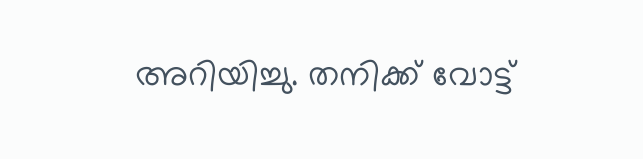അറിയിച്ചു. തനിക്ക് വോട്ട്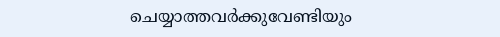ചെയ്യാത്തവർക്കുവേണ്ടിയും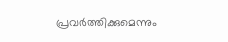പ്രവർത്തിക്കുമെന്നും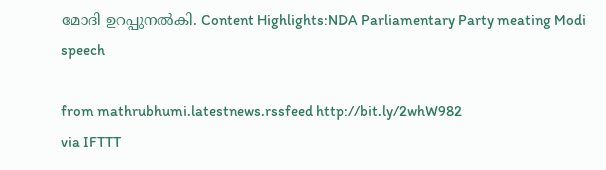മോദി ഉറപ്പുനൽകി. Content Highlights:NDA Parliamentary Party meating Modi speech

from mathrubhumi.latestnews.rssfeed http://bit.ly/2whW982
via IFTTT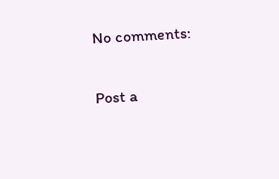No comments:

Post a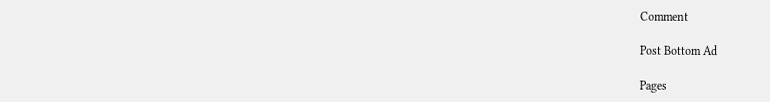Comment

Post Bottom Ad

Pages